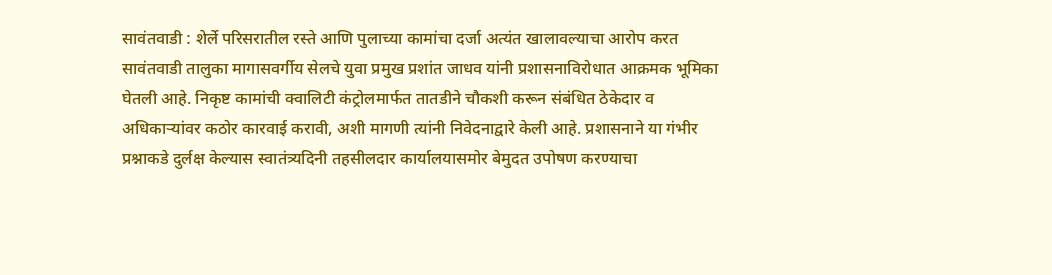सावंतवाडी : शेर्ले परिसरातील रस्ते आणि पुलाच्या कामांचा दर्जा अत्यंत खालावल्याचा आरोप करत सावंतवाडी तालुका मागासवर्गीय सेलचे युवा प्रमुख प्रशांत जाधव यांनी प्रशासनाविरोधात आक्रमक भूमिका घेतली आहे. निकृष्ट कामांची क्वालिटी कंट्रोलमार्फत तातडीने चौकशी करून संबंधित ठेकेदार व अधिकाऱ्यांवर कठोर कारवाई करावी, अशी मागणी त्यांनी निवेदनाद्वारे केली आहे. प्रशासनाने या गंभीर प्रश्नाकडे दुर्लक्ष केल्यास स्वातंत्र्यदिनी तहसीलदार कार्यालयासमोर बेमुदत उपोषण करण्याचा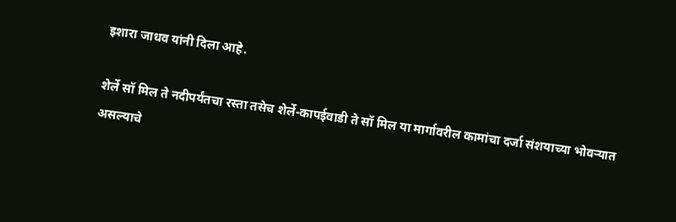इशारा जाधव यांनी दिला आहे.

शेर्ले सॉ मिल ते नदीपर्यंतचा रस्ता तसेच शेर्ले-कापईवाडी ते सॉ मिल या मार्गावरील कामांचा दर्जा संशयाच्या भोवऱ्यात असल्याचे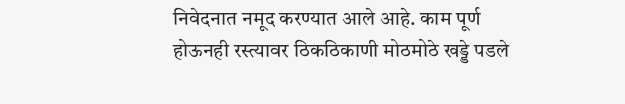निवेदनात नमूद करण्यात आले आहे. काम पूर्ण होऊनही रस्त्यावर ठिकठिकाणी मोठमोठे खड्डे पडले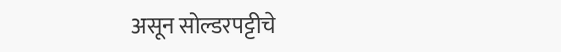असून सोल्डरपट्टीचे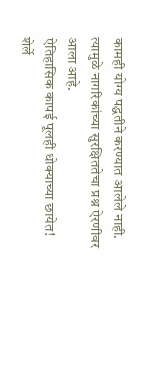कामही योग्य पद्धतीने करण्यात आलेले नाही. त्यामुळे नागरिकांच्या सुरक्षिततेचा प्रश्न ऐरणीवर आला आहे.
ऐतिहासिक कापई पूलही धोक्याच्या छायेत!
शेर्ले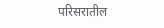परिसरातील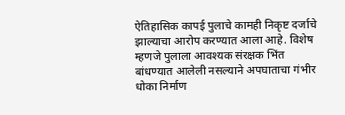ऐतिहासिक कापई पुलाचे कामही निकृष्ट दर्जाचे झाल्याचा आरोप करण्यात आला आहे. विशेष म्हणजे पुलाला आवश्यक संरक्षक भिंत बांधण्यात आलेली नसल्याने अपघाताचा गंभीर धोका निर्माण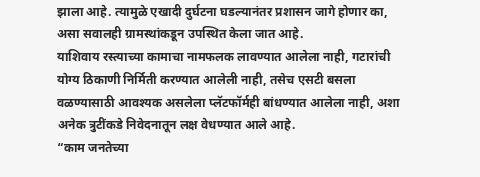झाला आहे. त्यामुळे एखादी दुर्घटना घडल्यानंतर प्रशासन जागे होणार का, असा सवालही ग्रामस्थांकडून उपस्थित केला जात आहे.
याशिवाय रस्त्याच्या कामाचा नामफलक लावण्यात आलेला नाही, गटारांची योग्य ठिकाणी निर्मिती करण्यात आलेली नाही, तसेच एसटी बसला वळण्यासाठी आवश्यक असलेला प्लॅटफॉर्मही बांधण्यात आलेला नाही, अशा अनेक त्रुटींकडे निवेदनातून लक्ष वेधण्यात आले आहे.
“काम जनतेच्या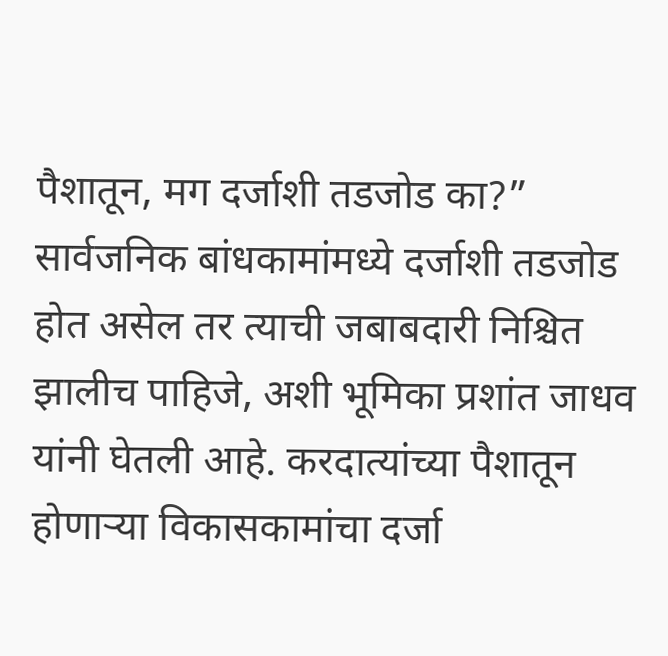पैशातून, मग दर्जाशी तडजोड का?”
सार्वजनिक बांधकामांमध्ये दर्जाशी तडजोड होत असेल तर त्याची जबाबदारी निश्चित झालीच पाहिजे, अशी भूमिका प्रशांत जाधव यांनी घेतली आहे. करदात्यांच्या पैशातून होणाऱ्या विकासकामांचा दर्जा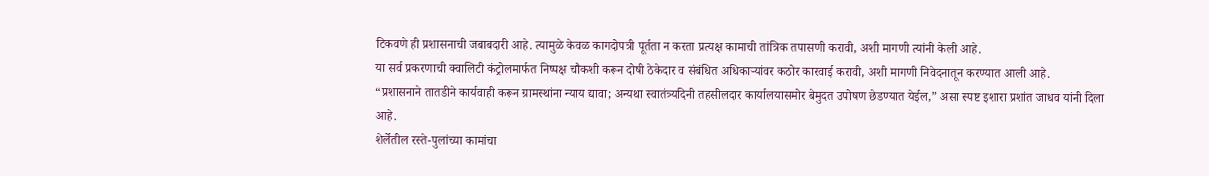टिकवणे ही प्रशासनाची जबाबदारी आहे. त्यामुळे केवळ कागदोपत्री पूर्तता न करता प्रत्यक्ष कामाची तांत्रिक तपासणी करावी, अशी मागणी त्यांनी केली आहे.
या सर्व प्रकरणाची क्वालिटी कंट्रोलमार्फत निष्पक्ष चौकशी करून दोषी ठेकेदार व संबंधित अधिकाऱ्यांवर कठोर कारवाई करावी, अशी मागणी निवेदनातून करण्यात आली आहे.
“प्रशासनाने तातडीने कार्यवाही करून ग्रामस्थांना न्याय द्यावा; अन्यथा स्वातंत्र्यदिनी तहसीलदार कार्यालयासमोर बेमुदत उपोषण छेडण्यात येईल,” असा स्पष्ट इशारा प्रशांत जाधव यांनी दिला आहे.
शेर्लेतील रस्ते-पुलांच्या कामांचा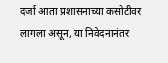दर्जा आता प्रशासनाच्या कसोटीवर लागला असून, या निवेदनानंतर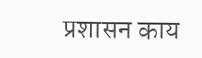प्रशासन काय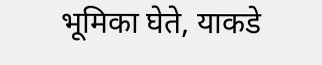भूमिका घेते, याकडे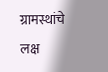ग्रामस्थांचे लक्ष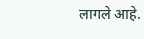लागले आहे.